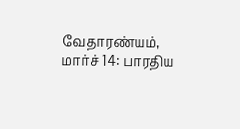வேதாரண்யம், மார்ச் 14: பாரதிய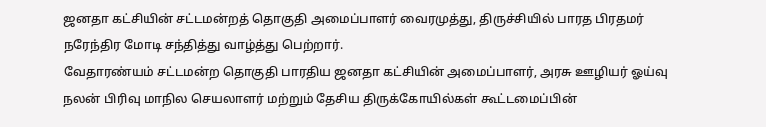ஜனதா கட்சியின் சட்டமன்றத் தொகுதி அமைப்பாளர் வைரமுத்து, திருச்சியில் பாரத பிரதமர் நரேந்திர மோடி சந்தித்து வாழ்த்து பெற்றார்.
வேதாரண்யம் சட்டமன்ற தொகுதி பாரதிய ஜனதா கட்சியின் அமைப்பாளர், அரசு ஊழியர் ஓய்வு நலன் பிரிவு மாநில செயலாளர் மற்றும் தேசிய திருக்கோயில்கள் கூட்டமைப்பின்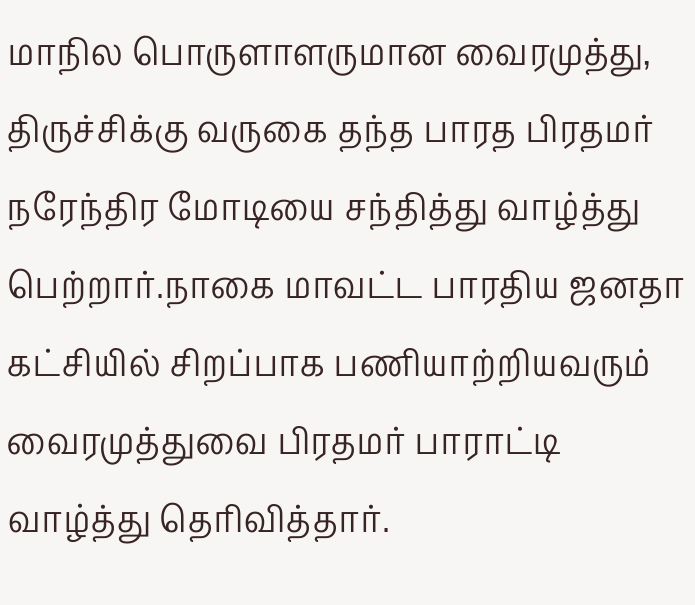மாநில பொருளாளருமான வைரமுத்து, திருச்சிக்கு வருகை தந்த பாரத பிரதமர் நரேந்திர மோடியை சந்தித்து வாழ்த்து பெற்றார்.நாகை மாவட்ட பாரதிய ஜனதா கட்சியில் சிறப்பாக பணியாற்றியவரும் வைரமுத்துவை பிரதமர் பாராட்டி வாழ்த்து தெரிவித்தார்.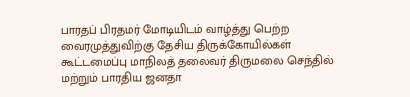பாரதப் பிரதமர் மோடியிடம் வாழ்த்து பெற்ற வைரமுத்துவிற்கு தேசிய திருக்கோயில்கள் கூட்டமைப்பு மாநிலத் தலைவர் திருமலை செந்தில் மற்றும் பாரதிய ஜனதா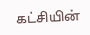கட்சியின்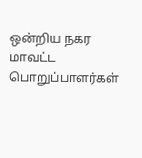ஒன்றிய நகர மாவட்ட பொறுப்பாளர்கள்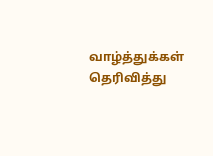வாழ்த்துக்கள் தெரிவித்து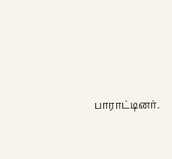பாராட்டினர்.